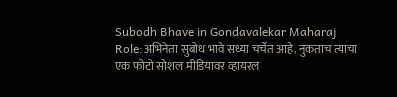Subodh Bhave in Gondavalekar Maharaj Role:अभिनेता सुबोध भावे सध्या चर्चेत आहे. नुकताच त्याचा एक फोटो सोशल मीडियावर व्हायरल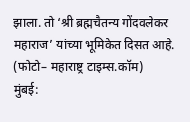झाला. तो ‘श्री ब्रह्मचैतन्य गोंदवलेकर महाराज’ यांच्या भूमिकेत दिसत आहे.
(फोटो– महाराष्ट्र टाइम्स.कॉम)
मुंबई: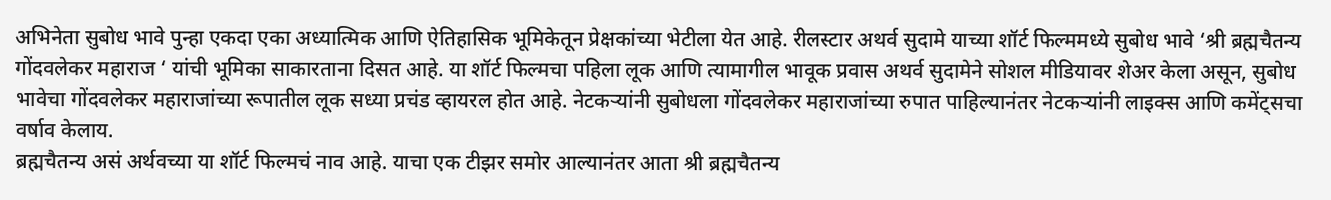अभिनेता सुबोध भावे पुन्हा एकदा एका अध्यात्मिक आणि ऐतिहासिक भूमिकेतून प्रेक्षकांच्या भेटीला येत आहे. रीलस्टार अथर्व सुदामे याच्या शॉर्ट फिल्ममध्ये सुबोध भावे ‘श्री ब्रह्मचैतन्य गोंदवलेकर महाराज ‘ यांची भूमिका साकारताना दिसत आहे. या शॉर्ट फिल्मचा पहिला लूक आणि त्यामागील भावूक प्रवास अथर्व सुदामेने सोशल मीडियावर शेअर केला असून, सुबोध भावेचा गोंदवलेकर महाराजांच्या रूपातील लूक सध्या प्रचंड व्हायरल होत आहे. नेटकऱ्यांनी सुबोधला गोंदवलेकर महाराजांच्या रुपात पाहिल्यानंतर नेटकऱ्यांनी लाइक्स आणि कमेंट्सचा वर्षाव केलाय.
ब्रह्मचैतन्य असं अर्थवच्या या शॉर्ट फिल्मचं नाव आहे. याचा एक टीझर समोर आल्यानंतर आता श्री ब्रह्मचैतन्य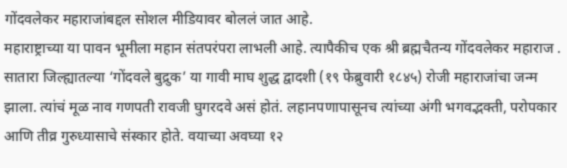गोंदवलेकर महाराजांबद्दल सोशल मीडियावर बोललं जात आहे.
महाराष्ट्राच्या या पावन भूमीला महान संतपरंपरा लाभली आहे. त्यापैकीच एक श्री ब्रह्मचैतन्य गोंदवलेकर महाराज . सातारा जिल्ह्यातल्या ‘गोंदवले बुद्रुक’ या गावी माघ शुद्ध द्वादशी (१९ फेब्रुवारी १८४५) रोजी महाराजांचा जन्म झाला. त्यांचं मूळ नाव गणपती रावजी घुगरदवे असं होतं. लहानपणापासूनच त्यांच्या अंगी भगवद्भक्ती, परोपकार आणि तीव्र गुरुध्यासाचे संस्कार होते. वयाच्या अवघ्या १२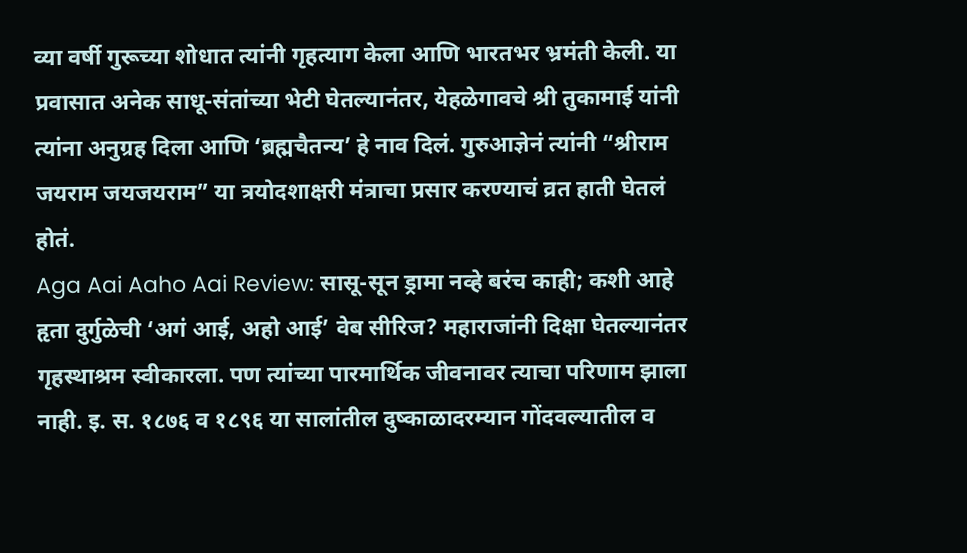व्या वर्षी गुरूच्या शोधात त्यांनी गृहत्याग केला आणि भारतभर भ्रमंती केली. या प्रवासात अनेक साधू-संतांच्या भेटी घेतल्यानंतर, येहळेगावचे श्री तुकामाई यांनी त्यांना अनुग्रह दिला आणि ‘ब्रह्मचैतन्य’ हे नाव दिलं. गुरुआज्ञेनं त्यांनी “श्रीराम जयराम जयजयराम” या त्रयोदशाक्षरी मंत्राचा प्रसार करण्याचं व्रत हाती घेतलं होतं.
Aga Aai Aaho Aai Review: सासू-सून ड्रामा नव्हे बरंच काही; कशी आहे हृता दुर्गुळेची ‘अगं आई, अहो आई’ वेब सीरिज? महाराजांनी दिक्षा घेतल्यानंतर गृहस्थाश्रम स्वीकारला. पण त्यांच्या पारमार्थिक जीवनावर त्याचा परिणाम झाला नाही. इ. स. १८७६ व १८९६ या सालांतील दुष्काळादरम्यान गोंदवल्यातील व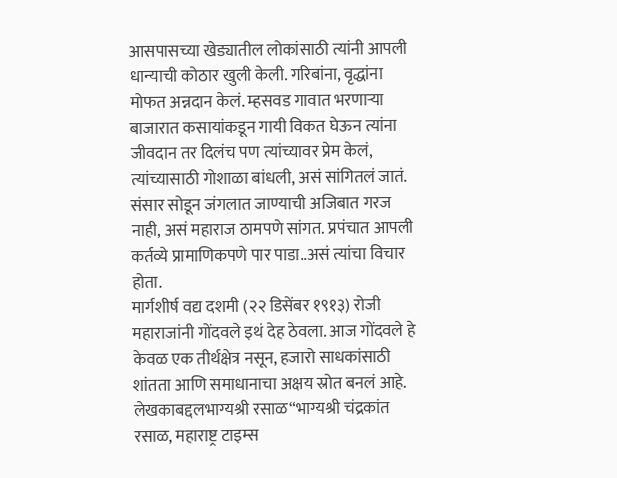आसपासच्या खेड्यातील लोकांसाठी त्यांनी आपली धान्याची कोठार खुली केली. गरिबांना, वृद्धांना मोफत अन्नदान केलं. म्हसवड गावात भरणाऱ्या बाजारात कसायांकडून गायी विकत घेऊन त्यांना जीवदान तर दिलंच पण त्यांच्यावर प्रेम केलं, त्यांच्यासाठी गोशाळा बांधली, असं सांगितलं जातं. संसार सोडून जंगलात जाण्याची अजिबात गरज नाही, असं महाराज ठामपणे सांगत. प्रपंचात आपली कर्तव्ये प्रामाणिकपणे पार पाडा..असं त्यांचा विचार होता.
मार्गशीर्ष वद्य दशमी (२२ डिसेंबर १९१३) रोजी महाराजांनी गोंदवले इथं देह ठेवला. आज गोंदवले हे केवळ एक तीर्थक्षेत्र नसून, हजारो साधकांसाठी शांतता आणि समाधानाचा अक्षय स्रोत बनलं आहे.
लेखकाबद्दलभाग्यश्री रसाळ“भाग्यश्री चंद्रकांत रसाळ, महाराष्ट्र टाइम्स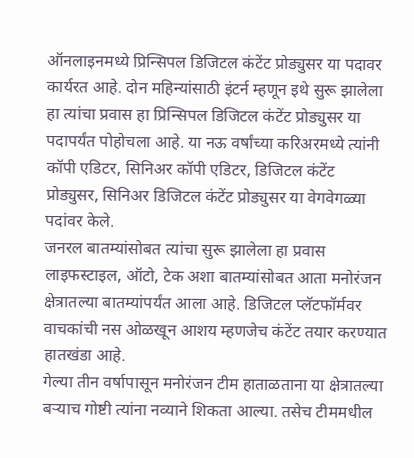ऑनलाइनमध्ये प्रिन्सिपल डिजिटल कंटेंट प्रोड्युसर या पदावर कार्यरत आहे. दोन महिन्यांसाठी इंटर्न म्हणून इथे सुरू झालेला हा त्यांचा प्रवास हा प्रिन्सिपल डिजिटल कंटेंट प्रोड्युसर या पदापर्यंत पोहोचला आहे. या नऊ वर्षांच्या करिअरमध्ये त्यांनी कॉपी एडिटर, सिनिअर कॉपी एडिटर, डिजिटल कंटेंट प्रोड्युसर, सिनिअर डिजिटल कंटेंट प्रोड्युसर या वेगवेगळ्या पदांवर केले.
जनरल बातम्यांसोबत त्यांचा सुरू झालेला हा प्रवास लाइफस्टाइल, ऑटो, टेक अशा बातम्यांसोबत आता मनोरंजन क्षेत्रातल्या बातम्यांपर्यंत आला आहे. डिजिटल प्लॅटफॉर्मवर वाचकांची नस ओळखून आशय म्हणजेच कंटेंट तयार करण्यात हातखंडा आहे.
गेल्या तीन वर्षापासून मनोरंजन टीम हाताळताना या क्षेत्रातल्या बऱ्याच गोष्टी त्यांना नव्याने शिकता आल्या. तसेच टीममधील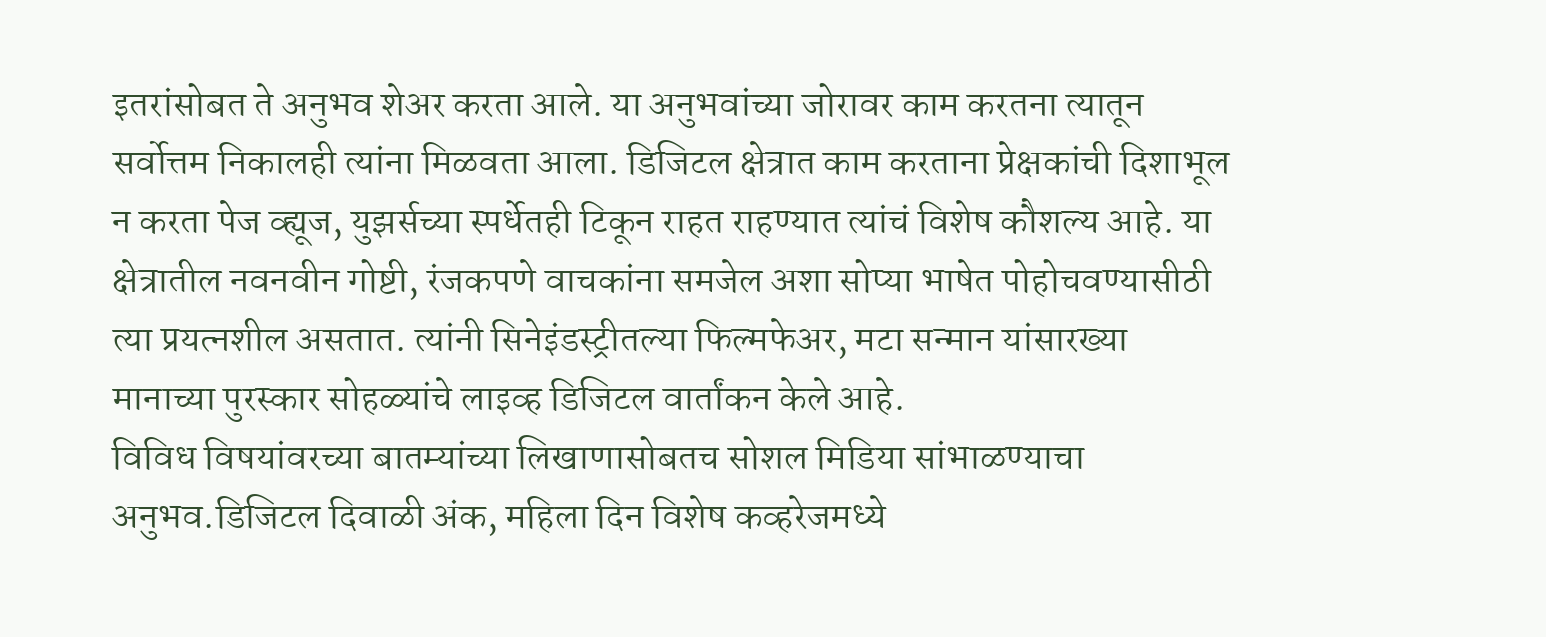इतरांसोबत ते अनुभव शेअर करता आले. या अनुभवांच्या जोरावर काम करतना त्यातून सर्वोत्तम निकालही त्यांना मिळवता आला. डिजिटल क्षेत्रात काम करताना प्रेक्षकांची दिशाभूल न करता पेज व्ह्यूज, युझर्सच्या स्पर्धेतही टिकून राहत राहण्यात त्यांचं विशेष कौशल्य आहे. या क्षेत्रातील नवनवीन गोष्टी, रंजकपणे वाचकांना समजेल अशा सोप्या भाषेत पोहोचवण्यासीठी त्या प्रयत्नशील असतात. त्यांनी सिनेइंडस्ट्रीतल्या फिल्मफेअर, मटा सन्मान यांसारख्या मानाच्या पुरस्कार सोहळ्यांचे लाइव्ह डिजिटल वार्तांकन केले आहे.
विविध विषयांवरच्या बातम्यांच्या लिखाणासोबतच सोशल मिडिया सांभाळण्याचा अनुभव.डिजिटल दिवाळी अंक, महिला दिन विशेष कव्हरेजमध्ये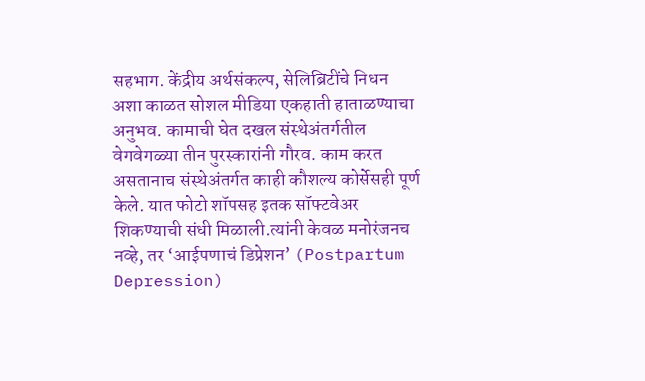सहभाग. केंद्रीय अर्थसंकल्प, सेलिब्रिटींचे निधन अशा काळत सोशल मीडिया एकहाती हाताळण्याचा अनुभव. कामाची घेत दखल संस्थेअंतर्गतील वेगवेगळ्या तीन पुरस्कारांनी गौरव. काम करत असतानाच संस्थेअंतर्गत काही कौशल्य कोर्सेसही पूर्ण केले. यात फोटो शॉपसह इतक सॉफ्टवेअर शिकण्याची संधी मिळाली.त्यांनी केवळ मनोरंजनच नव्हे, तर ‘आईपणाचं डिप्रेशन’ (Postpartum Depression)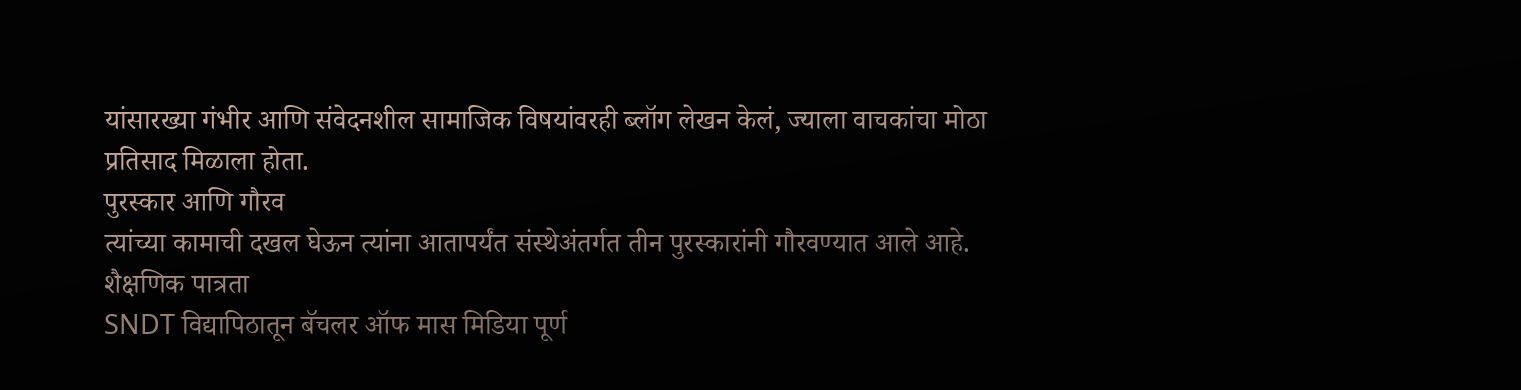यांसारख्या गंभीर आणि संवेदनशील सामाजिक विषयांवरही ब्लॉग लेखन केलं, ज्याला वाचकांचा मोठा प्रतिसाद मिळाला होता.
पुरस्कार आणि गौरव
त्यांच्या कामाची दखल घेऊन त्यांना आतापर्यंत संस्थेअंतर्गत तीन पुरस्कारांनी गौरवण्यात आले आहे.
शैक्षणिक पात्रता
SNDT विद्यापिठातून बॅचलर ऑफ मास मिडिया पूर्ण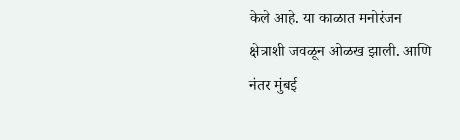केले आहे. या काळात मनोरंजन क्षेत्राशी जवळून ओळख झाली. आणि नंतर मुंबई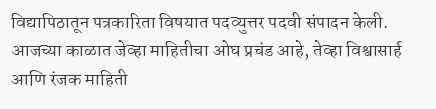विद्यापिठातून पत्रकारिता विषयात पदव्युत्तर पदवी संपादन केली.
आजच्या काळात जेव्हा माहितीचा ओघ प्रचंड आहे, तेव्हा विश्वासार्ह आणि रंजक माहिती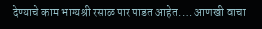देण्याचे काम भाग्यश्री रसाळ पार पाडत आहेत.… आणखी वाचा